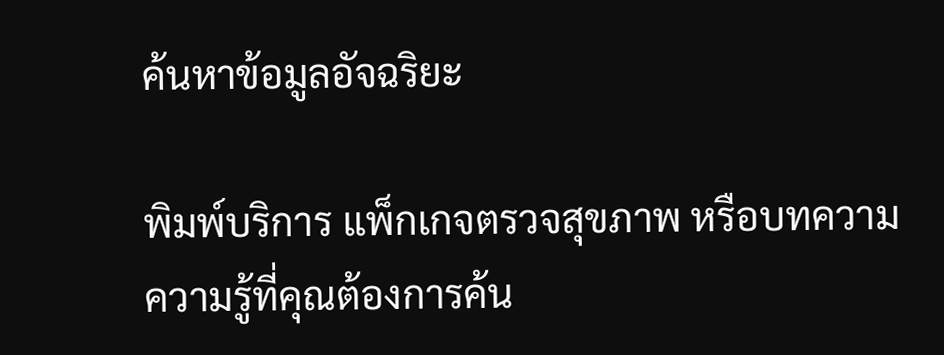ค้นหาข้อมูลอัจฉริยะ

พิมพ์บริการ แพ็กเกจตรวจสุขภาพ หรือบทความความรู้ที่คุณต้องการค้น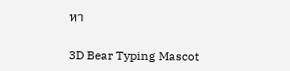หา

3D Bear Typing Mascot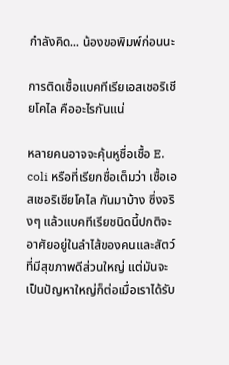กำลังคิด... น้องขอพิมพ์ก่อนนะ

การติดเชื้อแบคทีเรียเอสเชอริเชียโคไล คืออะไรกันแน่

หลายคนอาจจะคุ้นหูชื่อเชื้อ E. coli หรือที่เรียกชื่อเต็มว่า เชื้อเอสเชอริเชียโคไล กันมาบ้าง ซึ่งจริงๆ แล้วแบคทีเรียชนิดนี้ปกติจะอาศัยอยู่ในลำไส้ของคนและสัตว์ที่มีสุขภาพดีส่วนใหญ่ แต่มันจะเป็นปัญหาใหญ่ก็ต่อเมื่อเราได้รับ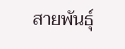สายพันธุ์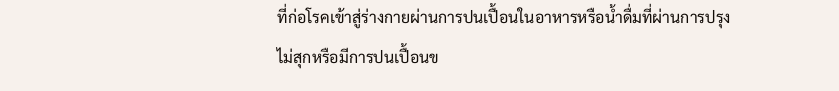ที่ก่อโรคเข้าสู่ร่างกายผ่านการปนเปื้อนในอาหารหรือน้ำดื่มที่ผ่านการปรุงไม่สุกหรือมีการปนเปื้อนข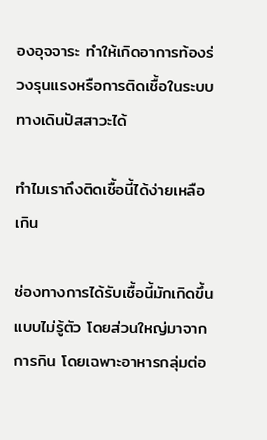องอุจจาระ ทำให้เกิดอาการท้องร่วงรุนแรงหรือการติดเชื้อในระบบทางเดินปัสสาวะได้

ทำไมเราถึงติดเชื้อนี้ได้ง่ายเหลือเกิน

ช่องทางการได้รับเชื้อนี้มักเกิดขึ้นแบบไม่รู้ตัว โดยส่วนใหญ่มาจากการกิน โดยเฉพาะอาหารกลุ่มต่อ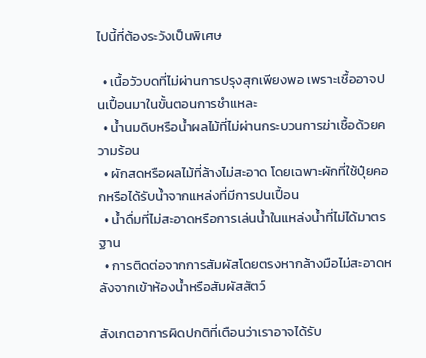ไปนี้ที่ต้องระวังเป็นพิเศษ

  • เนื้อวัวบดที่ไม่ผ่านการปรุงสุกเพียงพอ เพราะเชื้ออาจปนเปื้อนมาในขั้นตอนการชำแหละ
  • น้ำนมดิบหรือน้ำผลไม้ที่ไม่ผ่านกระบวนการฆ่าเชื้อด้วยความร้อน
  • ผักสดหรือผลไม้ที่ล้างไม่สะอาด โดยเฉพาะผักที่ใช้ปุ๋ยคอกหรือได้รับน้ำจากแหล่งที่มีการปนเปื้อน
  • น้ำดื่มที่ไม่สะอาดหรือการเล่นน้ำในแหล่งน้ำที่ไม่ได้มาตรฐาน
  • การติดต่อจากการสัมผัสโดยตรงหากล้างมือไม่สะอาดหลังจากเข้าห้องน้ำหรือสัมผัสสัตว์

สังเกตอาการผิดปกติที่เตือนว่าเราอาจได้รับ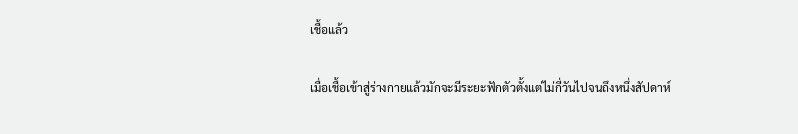เชื้อแล้ว

เมื่อเชื้อเข้าสู่ร่างกายแล้วมักจะมีระยะฟักตัวตั้งแต่ไม่กี่วันไปจนถึงหนึ่งสัปดาห์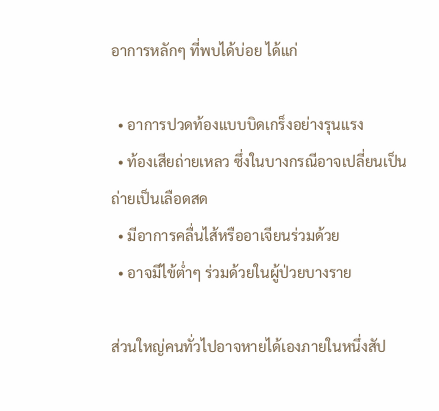อาการหลักๆ ที่พบได้บ่อย ได้แก่

  • อาการปวดท้องแบบบิดเกร็งอย่างรุนแรง
  • ท้องเสียถ่ายเหลว ซึ่งในบางกรณีอาจเปลี่ยนเป็นถ่ายเป็นเลือดสด
  • มีอาการคลื่นไส้หรืออาเจียนร่วมด้วย
  • อาจมีไข้ต่ำๆ ร่วมด้วยในผู้ป่วยบางราย

ส่วนใหญ่คนทั่วไปอาจหายได้เองภายในหนึ่งสัป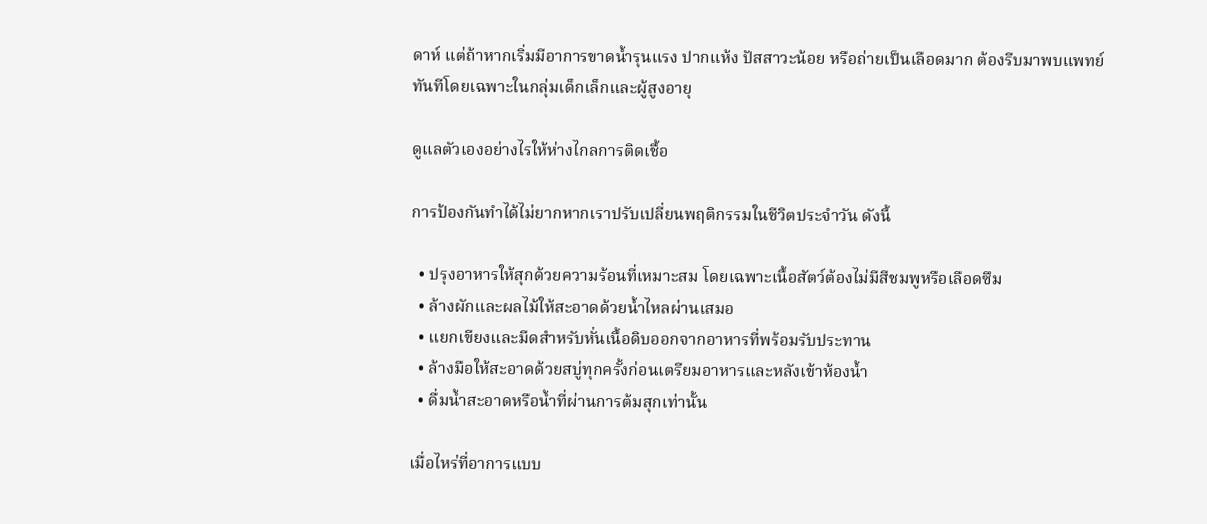ดาห์ แต่ถ้าหากเริ่มมีอาการขาดน้ำรุนแรง ปากแห้ง ปัสสาวะน้อย หรือถ่ายเป็นเลือดมาก ต้องรีบมาพบแพทย์ทันทีโดยเฉพาะในกลุ่มเด็กเล็กและผู้สูงอายุ

ดูแลตัวเองอย่างไรให้ห่างไกลการติดเชื้อ

การป้องกันทำได้ไม่ยากหากเราปรับเปลี่ยนพฤติกรรมในชีวิตประจำวัน ดังนี้

  • ปรุงอาหารให้สุกด้วยความร้อนที่เหมาะสม โดยเฉพาะเนื้อสัตว์ต้องไม่มีสีชมพูหรือเลือดซึม
  • ล้างผักและผลไม้ให้สะอาดด้วยน้ำไหลผ่านเสมอ
  • แยกเขียงและมีดสำหรับหั่นเนื้อดิบออกจากอาหารที่พร้อมรับประทาน
  • ล้างมือให้สะอาดด้วยสบู่ทุกครั้งก่อนเตรียมอาหารและหลังเข้าห้องน้ำ
  • ดื่มน้ำสะอาดหรือน้ำที่ผ่านการต้มสุกเท่านั้น

เมื่อไหร่ที่อาการแบบ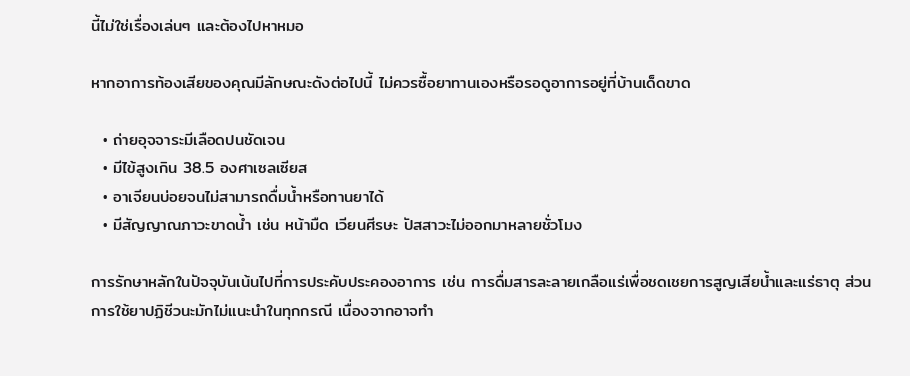นี้ไม่ใช่เรื่องเล่นๆ และต้องไปหาหมอ

หากอาการท้องเสียของคุณมีลักษณะดังต่อไปนี้ ไม่ควรซื้อยาทานเองหรือรอดูอาการอยู่ที่บ้านเด็ดขาด

  • ถ่ายอุจจาระมีเลือดปนชัดเจน
  • มีไข้สูงเกิน 38.5 องศาเซลเซียส
  • อาเจียนบ่อยจนไม่สามารถดื่มน้ำหรือทานยาได้
  • มีสัญญาณภาวะขาดน้ำ เช่น หน้ามืด เวียนศีรษะ ปัสสาวะไม่ออกมาหลายชั่วโมง

การรักษาหลักในปัจจุบันเน้นไปที่การประคับประคองอาการ เช่น การดื่มสารละลายเกลือแร่เพื่อชดเชยการสูญเสียน้ำและแร่ธาตุ ส่วนการใช้ยาปฏิชีวนะมักไม่แนะนำในทุกกรณี เนื่องจากอาจทำ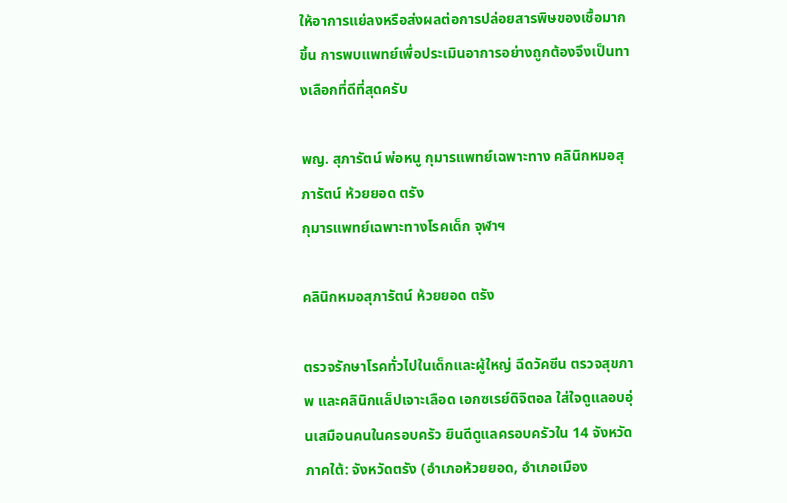ให้อาการแย่ลงหรือส่งผลต่อการปล่อยสารพิษของเชื้อมากขึ้น การพบแพทย์เพื่อประเมินอาการอย่างถูกต้องจึงเป็นทางเลือกที่ดีที่สุดครับ

พญ. สุภารัตน์ พ่อหนู กุมารแพทย์เฉพาะทาง คลินิกหมอสุภารัตน์ ห้วยยอด ตรัง
กุมารแพทย์เฉพาะทางโรคเด็ก จุฬาฯ

คลินิกหมอสุภารัตน์ ห้วยยอด ตรัง

ตรวจรักษาโรคทั่วไปในเด็กและผู้ใหญ่ ฉีดวัคซีน ตรวจสุขภาพ และคลินิกแล็ปเจาะเลือด เอกซเรย์ดิจิตอล ใส่ใจดูแลอบอุ่นเสมือนคนในครอบครัว ยินดีดูแลครอบครัวใน 14 จังหวัดภาคใต้: จังหวัดตรัง (อำเภอห้วยยอด, อำเภอเมือง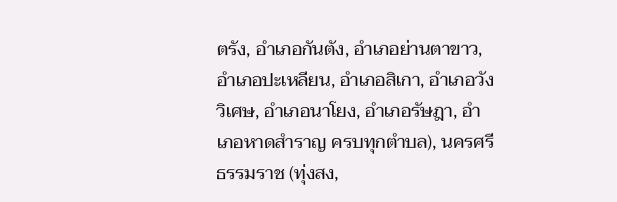ตรัง, อำเภอกันตัง, อำเภอย่านตาขาว, อำเภอปะเหลียน, อำเภอสิเกา, อำเภอวังวิเศษ, อำเภอนาโยง, อำเภอรัษฎา, อำเภอหาดสำราญ ครบทุกตำบล), นครศรีธรรมราช (ทุ่งสง,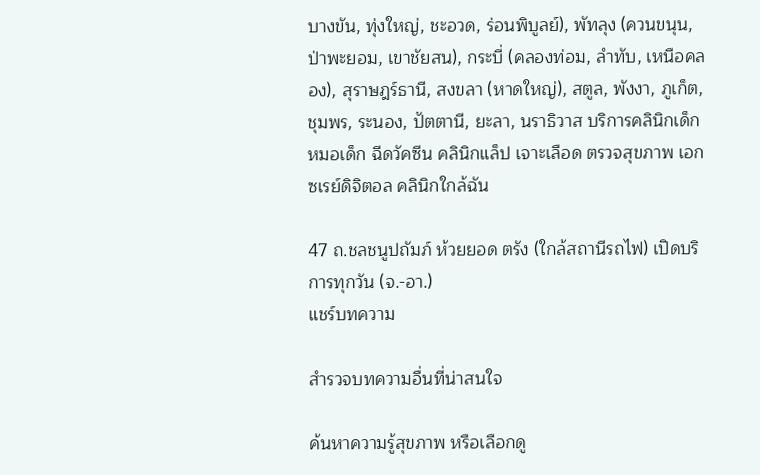บางขัน, ทุ่งใหญ่, ชะอวด, ร่อนพิบูลย์), พัทลุง (ควนขนุน, ป่าพะยอม, เขาชัยสน), กระบี่ (คลองท่อม, ลำทับ, เหนือคลอง), สุราษฎร์ธานี, สงขลา (หาดใหญ่), สตูล, พังงา, ภูเก็ต, ชุมพร, ระนอง, ปัตตานี, ยะลา, นราธิวาส บริการคลินิกเด็ก หมอเด็ก ฉีดวัคซีน คลินิกแล็ป เจาะเลือด ตรวจสุขภาพ เอกซเรย์ดิจิตอล คลินิกใกล้ฉัน

47 ถ.ชลชนูปถัมภ์ ห้วยยอด ตรัง (ใกล้สถานีรถไฟ) เปิดบริการทุกวัน (จ.-อา.)
แชร์บทความ

สำรวจบทความอื่นที่น่าสนใจ

ค้นหาความรู้สุขภาพ หรือเลือกดู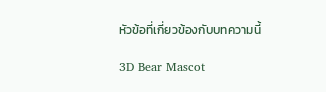หัวข้อที่เกี่ยวข้องกับบทความนี้

3D Bear Mascot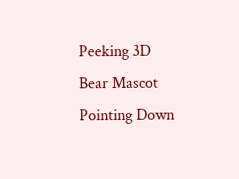Peeking 3D Bear Mascot Pointing Down